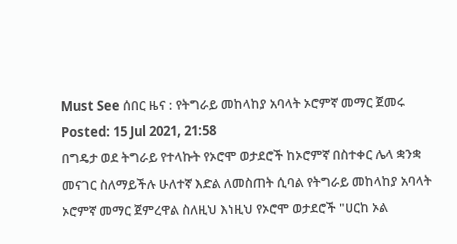Must See ሰበር ዜና : የትግራይ መከላከያ አባላት ኦሮምኛ መማር ጀመሩ
Posted: 15 Jul 2021, 21:58
በግዴታ ወደ ትግራይ የተላኩት የኦሮሞ ወታደሮች ከኦሮምኛ በስተቀር ሌላ ቋንቋ መናገር ስለማይችሉ ሁለተኛ እድል ለመስጠት ሲባል የትግራይ መከላከያ አባላት ኦሮምኛ መማር ጀምረዋል ስለዚህ እነዚህ የኦሮሞ ወታደሮች "ሀርከ ኦል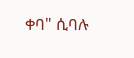ቀባ" ሲባሉ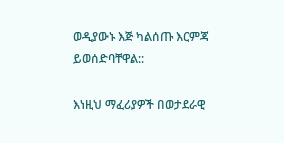ወዲያውኑ እጅ ካልሰጡ እርምጃ ይወሰድባቸዋል::

እነዚህ ማፈሪያዎች በወታደራዊ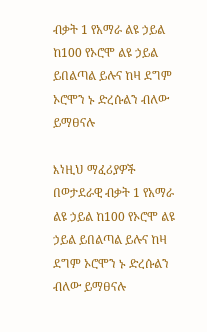ብቃት 1 የአማራ ልዩ ኃይል ከ100 የኦሮሞ ልዩ ኃይል ይበልጣል ይሉና ከዛ ደግም ኦሮሞን ኑ ድረሱልን ብለው ይማፀናሉ

እነዚህ ማፈሪያዎች በወታደራዊ ብቃት 1 የአማራ ልዩ ኃይል ከ100 የኦሮሞ ልዩ ኃይል ይበልጣል ይሉና ከዛ ደግም ኦሮሞን ኑ ድረሱልን ብለው ይማፀናሉ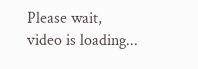Please wait, video is loading...